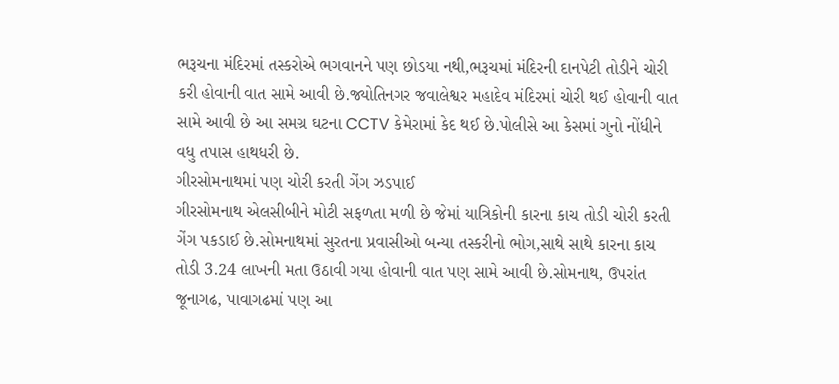ભરૂચના મંદિરમાં તસ્કરોએ ભગવાનને પણ છોડયા નથી,ભરૂચમાં મંદિરની દાનપેટી તોડીને ચોરી કરી હોવાની વાત સામે આવી છે.જ્યોતિનગર જવાલેશ્વર મહાદેવ મંદિરમાં ચોરી થઈ હોવાની વાત સામે આવી છે આ સમગ્ર ઘટના CCTV કેમેરામાં કેદ થઈ છે.પોલીસે આ કેસમાં ગુનો નોંધીને વધુ તપાસ હાથધરી છે.
ગીરસોમનાથમાં પણ ચોરી કરતી ગેંગ ઝડપાઈ
ગીરસોમનાથ એલસીબીને મોટી સફળતા મળી છે જેમાં યાત્રિકોની કારના કાચ તોડી ચોરી કરતી ગેંગ પકડાઈ છે.સોમનાથમાં સુરતના પ્રવાસીઓ બન્યા તસ્કરીનો ભોગ,સાથે સાથે કારના કાચ તોડી 3.24 લાખની મતા ઉઠાવી ગયા હોવાની વાત પણ સામે આવી છે.સોમનાથ, ઉપરાંત જૂનાગઢ, પાવાગઢમાં પણ આ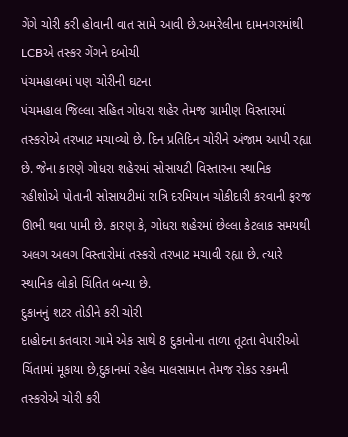ગેંગે ચોરી કરી હોવાની વાત સામે આવી છે.અમરેલીના દામનગરમાંથી LCBએ તસ્કર ગેંગને દબોચી
પંચમહાલમાં પણ ચોરીની ઘટના
પંચમહાલ જિલ્લા સહિત ગોધરા શહેર તેમજ ગ્રામીણ વિસ્તારમાં તસ્કરોએ તરખાટ મચાવ્યો છે. દિન પ્રતિદિન ચોરીને અંજામ આપી રહ્યા છે. જેના કારણે ગોધરા શહેરમાં સોસાયટી વિસ્તારના સ્થાનિક રહીશોએ પોતાની સોસાયટીમાં રાત્રિ દરમિયાન ચોકીદારી કરવાની ફરજ ઊભી થવા પામી છે. કારણ કે, ગોધરા શહેરમાં છેલ્લા કેટલાક સમયથી અલગ અલગ વિસ્તારોમાં તસ્કરો તરખાટ મચાવી રહ્યા છે. ત્યારે સ્થાનિક લોકો ચિંતિત બન્યા છે.
દુકાનનું શટર તોડીને કરી ચોરી
દાહોદના કતવારા ગામે એક સાથે 8 દુકાનોના તાળા તૂટતા વેપારીઓ ચિંતામાં મૂકાયા છે,દુકાનમાં રહેલ માલસામાન તેમજ રોકડ રકમની તસ્કરોએ ચોરી કરી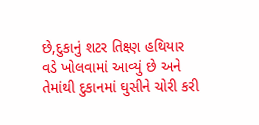છે,દુકાનું શટર તિક્ષ્ણ હથિયાર વડે ખોલવામાં આવ્યું છે અને તેમાંથી દુકાનમાં ઘુસીને ચોરી કરી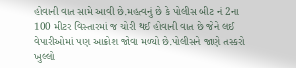હોવાની વાત સામે આવી છે.મહત્વનું છે કે પોલીસ બીટ નં 2ના 100 મીટર વિસ્તારમાં જ ચોરી થઈ હોવાની વાત છે જેને લઈ વેપારીઓમાં પણ આક્રોશ જોવા મળ્યો છે.પોલીસને જાણે તસ્કરો ખુલ્લો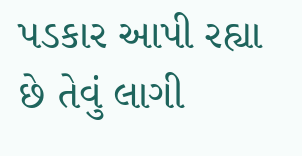પડકાર આપી રહ્યા છે તેવું લાગી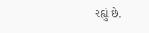રહ્યું છે.